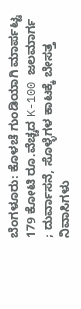ಬೆಂಗಳೂರು: ಕೊಳಚೆ ಗುಂಡಿಯಾಗಿ ಮಾರ್ಪಟ್ಟ 179 ಕೋಟಿ ರೂ.ವೆಚ್ಚದ K-100 ಜಲಮಾರ್ಗ ; ದುರ್ವಾಸನೆ, ಸೊಳ್ಳೆಗಳ ಕಾಟಕ್ಕೆ ಬೇಸತ್ತ ನಿವಾಸಿಗಳು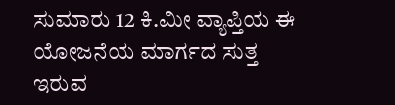ಸುಮಾರು 12 ಕಿ.ಮೀ ವ್ಯಾಪ್ತಿಯ ಈ ಯೋಜನೆಯ ಮಾರ್ಗದ ಸುತ್ತ ಇರುವ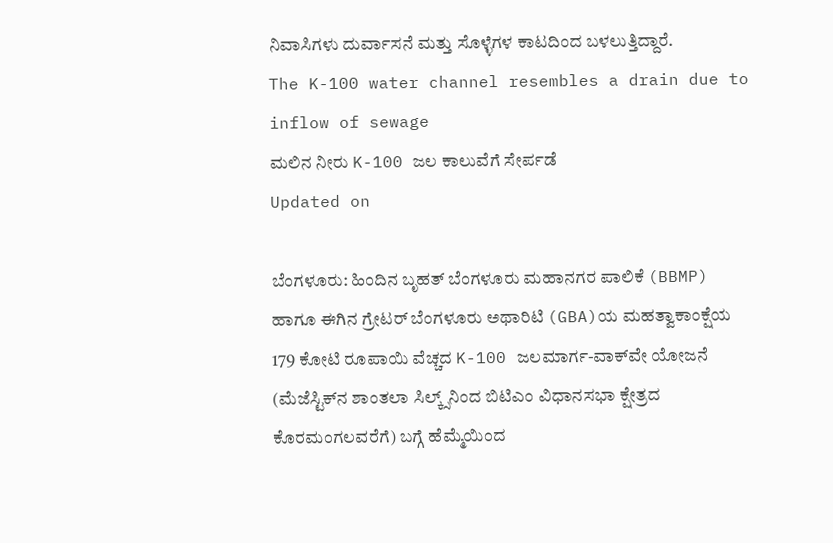ನಿವಾಸಿಗಳು ದುರ್ವಾಸನೆ ಮತ್ತು ಸೊಳ್ಳೆಗಳ ಕಾಟದಿಂದ ಬಳಲುತ್ತಿದ್ದಾರೆ.
The K-100 water channel resembles a drain due to inflow of sewage
ಮಲಿನ ನೀರು K-100 ಜಲ ಕಾಲುವೆಗೆ ಸೇರ್ಪಡೆ
Updated on

ಬೆಂಗಳೂರು: ಹಿಂದಿನ ಬೃಹತ್ ಬೆಂಗಳೂರು ಮಹಾನಗರ ಪಾಲಿಕೆ (BBMP) ಹಾಗೂ ಈಗಿನ ಗ್ರೇಟರ್ ಬೆಂಗಳೂರು ಅಥಾರಿಟಿ (GBA)ಯ ಮಹತ್ವಾಕಾಂಕ್ಷೆಯ 179 ಕೋಟಿ ರೂಪಾಯಿ ವೆಚ್ಚದ K-100 ಜಲಮಾರ್ಗ-ವಾಕ್‌ವೇ ಯೋಜನೆ (ಮೆಜೆಸ್ಟಿಕ್‌ನ ಶಾಂತಲಾ ಸಿಲ್ಕ್ಸ್‌ನಿಂದ ಬಿಟಿಎಂ ವಿಧಾನಸಭಾ ಕ್ಷೇತ್ರದ ಕೊರಮಂಗಲವರೆಗೆ) ಬಗ್ಗೆ ಹೆಮ್ಮೆಯಿಂದ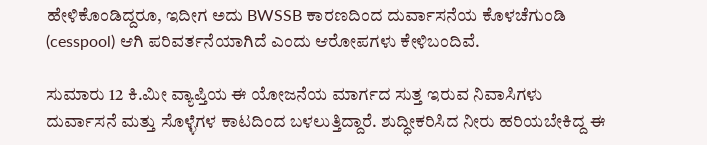ಹೇಳಿಕೊಂಡಿದ್ದರೂ, ಇದೀಗ ಅದು BWSSB ಕಾರಣದಿಂದ ದುರ್ವಾಸನೆಯ ಕೊಳಚೆಗುಂಡಿ (cesspool) ಆಗಿ ಪರಿವರ್ತನೆಯಾಗಿದೆ ಎಂದು ಆರೋಪಗಳು ಕೇಳಿಬಂದಿವೆ.

ಸುಮಾರು 12 ಕಿ.ಮೀ ವ್ಯಾಪ್ತಿಯ ಈ ಯೋಜನೆಯ ಮಾರ್ಗದ ಸುತ್ತ ಇರುವ ನಿವಾಸಿಗಳು ದುರ್ವಾಸನೆ ಮತ್ತು ಸೊಳ್ಳೆಗಳ ಕಾಟದಿಂದ ಬಳಲುತ್ತಿದ್ದಾರೆ. ಶುದ್ಧೀಕರಿಸಿದ ನೀರು ಹರಿಯಬೇಕಿದ್ದ ಈ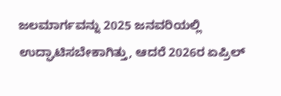ಜಲಮಾರ್ಗವನ್ನು 2025 ಜನವರಿಯಲ್ಲಿ ಉದ್ಘಾಟಿಸಬೇಕಾಗಿತ್ತು, ಆದರೆ 2026ರ ಏಪ್ರಿಲ್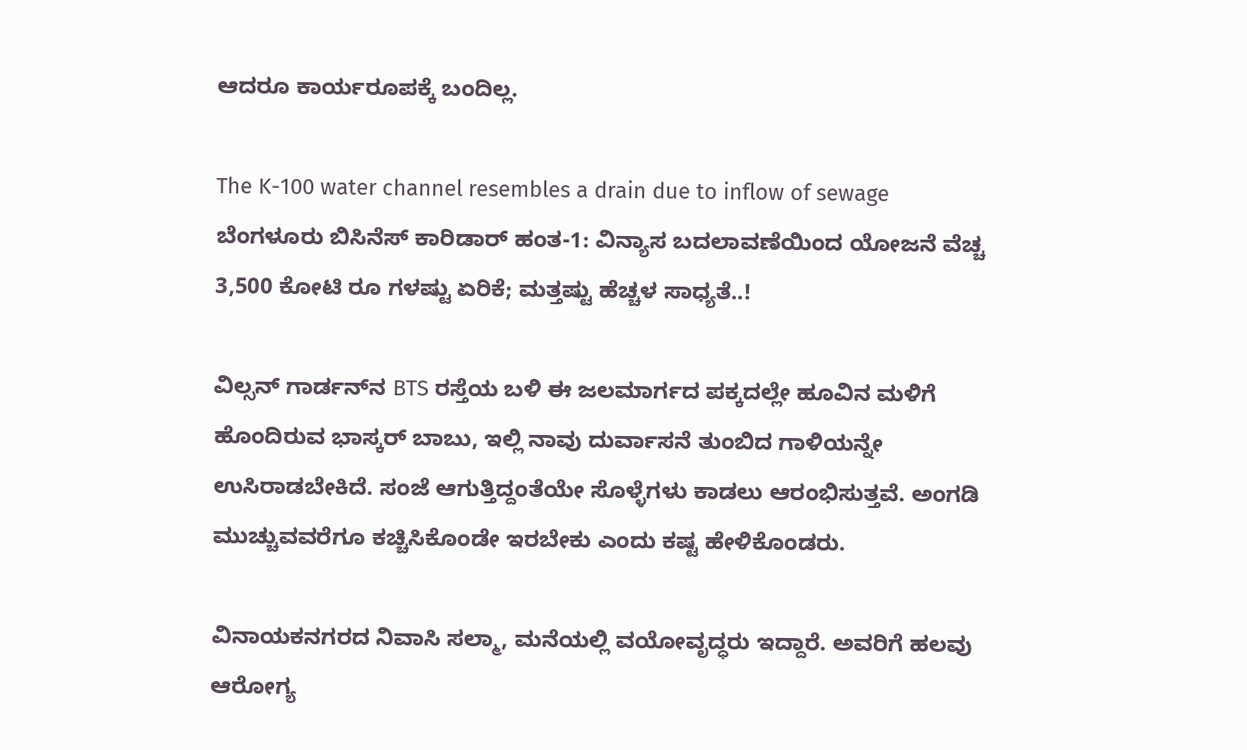ಆದರೂ ಕಾರ್ಯರೂಪಕ್ಕೆ ಬಂದಿಲ್ಲ.

The K-100 water channel resembles a drain due to inflow of sewage
ಬೆಂಗಳೂರು ಬಿಸಿನೆಸ್ ಕಾರಿಡಾರ್ ಹಂತ-1: ವಿನ್ಯಾಸ ಬದಲಾವಣೆಯಿಂದ ಯೋಜನೆ ವೆಚ್ಚ 3,500 ಕೋಟಿ ರೂ ಗಳಷ್ಟು ಏರಿಕೆ; ಮತ್ತಷ್ಟು ಹೆಚ್ಚಳ ಸಾಧ್ಯತೆ..!

ವಿಲ್ಸನ್ ಗಾರ್ಡನ್‌ನ BTS ರಸ್ತೆಯ ಬಳಿ ಈ ಜಲಮಾರ್ಗದ ಪಕ್ಕದಲ್ಲೇ ಹೂವಿನ ಮಳಿಗೆ ಹೊಂದಿರುವ ಭಾಸ್ಕರ್ ಬಾಬು, ಇಲ್ಲಿ ನಾವು ದುರ್ವಾಸನೆ ತುಂಬಿದ ಗಾಳಿಯನ್ನೇ ಉಸಿರಾಡಬೇಕಿದೆ. ಸಂಜೆ ಆಗುತ್ತಿದ್ದಂತೆಯೇ ಸೊಳ್ಳೆಗಳು ಕಾಡಲು ಆರಂಭಿಸುತ್ತವೆ. ಅಂಗಡಿ ಮುಚ್ಚುವವರೆಗೂ ಕಚ್ಚಿಸಿಕೊಂಡೇ ಇರಬೇಕು ಎಂದು ಕಷ್ಟ ಹೇಳಿಕೊಂಡರು.

ವಿನಾಯಕನಗರದ ನಿವಾಸಿ ಸಲ್ಮಾ, ಮನೆಯಲ್ಲಿ ವಯೋವೃದ್ಧರು ಇದ್ದಾರೆ. ಅವರಿಗೆ ಹಲವು ಆರೋಗ್ಯ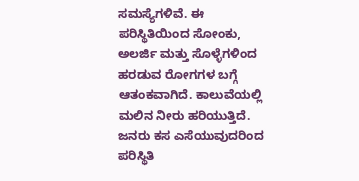ಸಮಸ್ಯೆಗಳಿವೆ. ಈ ಪರಿಸ್ಥಿತಿಯಿಂದ ಸೋಂಕು, ಅಲರ್ಜಿ ಮತ್ತು ಸೊಳ್ಳೆಗಳಿಂದ ಹರಡುವ ರೋಗಗಳ ಬಗ್ಗೆ ಆತಂಕವಾಗಿದೆ. ಕಾಲುವೆಯಲ್ಲಿ ಮಲಿನ ನೀರು ಹರಿಯುತ್ತಿದೆ. ಜನರು ಕಸ ಎಸೆಯುವುದರಿಂದ ಪರಿಸ್ಥಿತಿ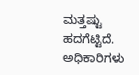ಮತ್ತಷ್ಟು ಹದಗೆಟ್ಟಿದೆ. ಅಧಿಕಾರಿಗಳು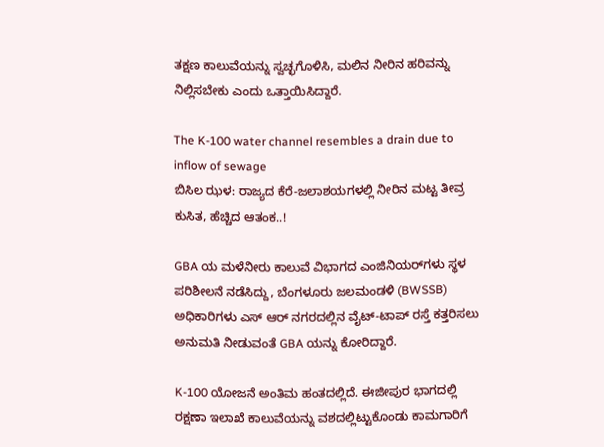ತಕ್ಷಣ ಕಾಲುವೆಯನ್ನು ಸ್ವಚ್ಛಗೊಳಿಸಿ, ಮಲಿನ ನೀರಿನ ಹರಿವನ್ನು ನಿಲ್ಲಿಸಬೇಕು ಎಂದು ಒತ್ತಾಯಿಸಿದ್ದಾರೆ.

The K-100 water channel resembles a drain due to inflow of sewage
ಬಿಸಿಲ ಝಳ: ರಾಜ್ಯದ ಕೆರೆ-ಜಲಾಶಯಗಳಲ್ಲಿ ನೀರಿನ ಮಟ್ಟ ತೀವ್ರ ಕುಸಿತ, ಹೆಚ್ಚಿದ ಆತಂಕ..!

GBA ಯ ಮಳೆನೀರು ಕಾಲುವೆ ವಿಭಾಗದ ಎಂಜಿನಿಯರ್‌ಗಳು ಸ್ಥಳ ಪರಿಶೀಲನೆ ನಡೆಸಿದ್ದು, ಬೆಂಗಳೂರು ಜಲಮಂಡಳಿ (BWSSB) ಅಧಿಕಾರಿಗಳು ಎಸ್ ಆರ್ ನಗರದಲ್ಲಿನ ವೈಟ್-ಟಾಪ್ ರಸ್ತೆ ಕತ್ತರಿಸಲು ಅನುಮತಿ ನೀಡುವಂತೆ GBA ಯನ್ನು ಕೋರಿದ್ದಾರೆ.

K-100 ಯೋಜನೆ ಅಂತಿಮ ಹಂತದಲ್ಲಿದೆ. ಈಜೀಪುರ ಭಾಗದಲ್ಲಿ ರಕ್ಷಣಾ ಇಲಾಖೆ ಕಾಲುವೆಯನ್ನು ವಶದಲ್ಲಿಟ್ಟುಕೊಂಡು ಕಾಮಗಾರಿಗೆ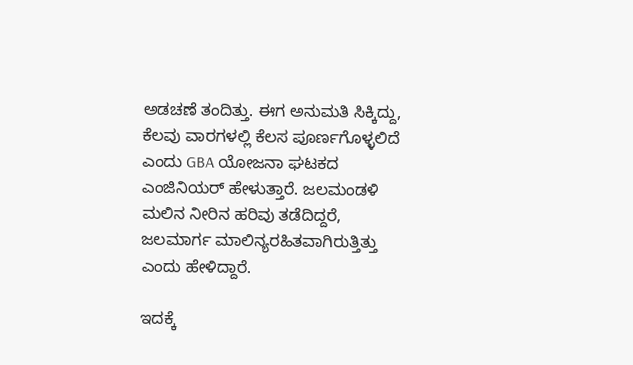ಅಡಚಣೆ ತಂದಿತ್ತು. ಈಗ ಅನುಮತಿ ಸಿಕ್ಕಿದ್ದು, ಕೆಲವು ವಾರಗಳಲ್ಲಿ ಕೆಲಸ ಪೂರ್ಣಗೊಳ್ಳಲಿದೆ ಎಂದು GBA ಯೋಜನಾ ಘಟಕದ ಎಂಜಿನಿಯರ್ ಹೇಳುತ್ತಾರೆ. ಜಲಮಂಡಳಿ ಮಲಿನ ನೀರಿನ ಹರಿವು ತಡೆದಿದ್ದರೆ, ಜಲಮಾರ್ಗ ಮಾಲಿನ್ಯರಹಿತವಾಗಿರುತ್ತಿತ್ತು ಎಂದು ಹೇಳಿದ್ದಾರೆ.

ಇದಕ್ಕೆ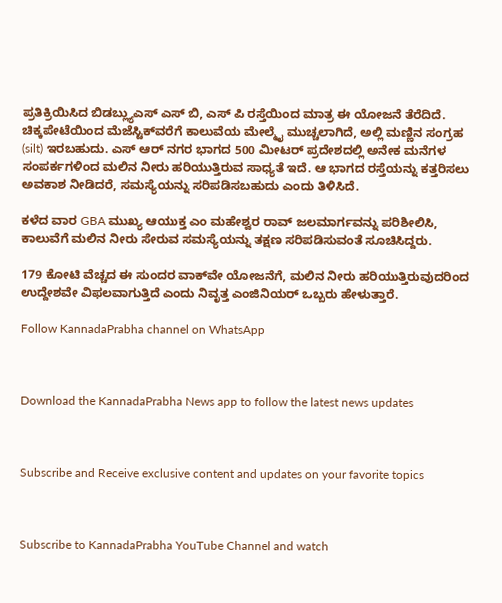ಪ್ರತಿಕ್ರಿಯಿಸಿದ ಬಿಡಬ್ಲ್ಯುಎಸ್ ಎಸ್ ಬಿ, ಎಸ್ ಪಿ ರಸ್ತೆಯಿಂದ ಮಾತ್ರ ಈ ಯೋಜನೆ ತೆರೆದಿದೆ. ಚಿಕ್ಕಪೇಟೆಯಿಂದ ಮೆಜೆಸ್ಟಿಕ್‌ವರೆಗೆ ಕಾಲುವೆಯ ಮೇಲ್ಮೈ ಮುಚ್ಚಲಾಗಿದೆ, ಅಲ್ಲಿ ಮಣ್ಣಿನ ಸಂಗ್ರಹ (silt) ಇರಬಹುದು. ಎಸ್ ಆರ್ ನಗರ ಭಾಗದ 500 ಮೀಟರ್ ಪ್ರದೇಶದಲ್ಲಿ ಅನೇಕ ಮನೆಗಳ ಸಂಪರ್ಕಗಳಿಂದ ಮಲಿನ ನೀರು ಹರಿಯುತ್ತಿರುವ ಸಾಧ್ಯತೆ ಇದೆ. ಆ ಭಾಗದ ರಸ್ತೆಯನ್ನು ಕತ್ತರಿಸಲು ಅವಕಾಶ ನೀಡಿದರೆ, ಸಮಸ್ಯೆಯನ್ನು ಸರಿಪಡಿಸಬಹುದು ಎಂದು ತಿಳಿಸಿದೆ.

ಕಳೆದ ವಾರ GBA ಮುಖ್ಯ ಆಯುಕ್ತ ಎಂ ಮಹೇಶ್ವರ ರಾವ್ ಜಲಮಾರ್ಗವನ್ನು ಪರಿಶೀಲಿಸಿ, ಕಾಲುವೆಗೆ ಮಲಿನ ನೀರು ಸೇರುವ ಸಮಸ್ಯೆಯನ್ನು ತಕ್ಷಣ ಸರಿಪಡಿಸುವಂತೆ ಸೂಚಿಸಿದ್ದರು.

179 ಕೋಟಿ ವೆಚ್ಚದ ಈ ಸುಂದರ ವಾಕ್‌ವೇ ಯೋಜನೆಗೆ, ಮಲಿನ ನೀರು ಹರಿಯುತ್ತಿರುವುದರಿಂದ ಉದ್ದೇಶವೇ ವಿಫಲವಾಗುತ್ತಿದೆ ಎಂದು ನಿವೃತ್ತ ಎಂಜಿನಿಯರ್ ಒಬ್ಬರು ಹೇಳುತ್ತಾರೆ.

Follow KannadaPrabha channel on WhatsApp



Download the KannadaPrabha News app to follow the latest news updates



Subscribe and Receive exclusive content and updates on your favorite topics



Subscribe to KannadaPrabha YouTube Channel and watch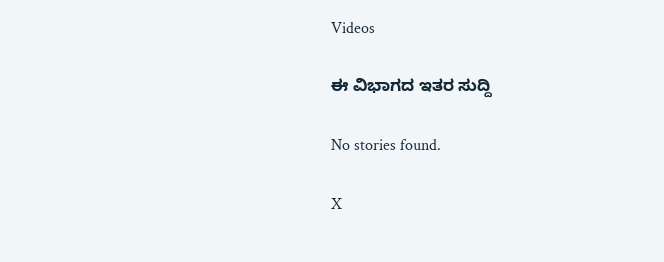Videos

ಈ ವಿಭಾಗದ ಇತರ ಸುದ್ದಿ

No stories found.

X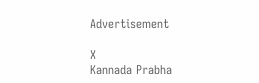Advertisement

X
Kannada Prabha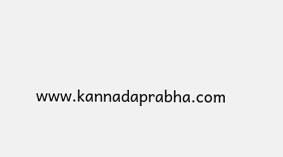www.kannadaprabha.com